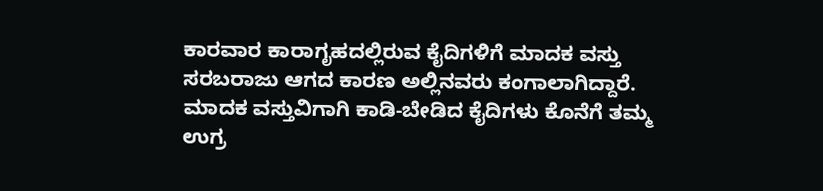ಕಾರವಾರ ಕಾರಾಗೃಹದಲ್ಲಿರುವ ಕೈದಿಗಳಿಗೆ ಮಾದಕ ವಸ್ತು ಸರಬರಾಜು ಆಗದ ಕಾರಣ ಅಲ್ಲಿನವರು ಕಂಗಾಲಾಗಿದ್ದಾರೆ. ಮಾದಕ ವಸ್ತುವಿಗಾಗಿ ಕಾಡಿ-ಬೇಡಿದ ಕೈದಿಗಳು ಕೊನೆಗೆ ತಮ್ಮ ಉಗ್ರ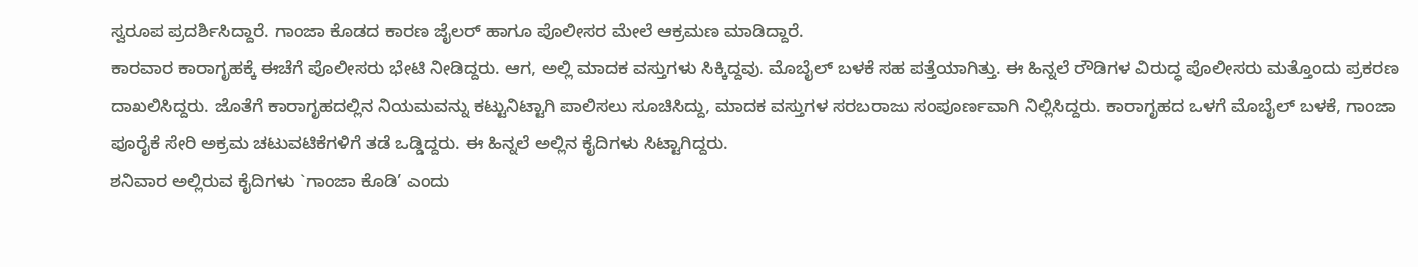ಸ್ವರೂಪ ಪ್ರದರ್ಶಿಸಿದ್ದಾರೆ. ಗಾಂಜಾ ಕೊಡದ ಕಾರಣ ಜೈಲರ್ ಹಾಗೂ ಪೊಲೀಸರ ಮೇಲೆ ಆಕ್ರಮಣ ಮಾಡಿದ್ದಾರೆ.
ಕಾರವಾರ ಕಾರಾಗೃಹಕ್ಕೆ ಈಚೆಗೆ ಪೊಲೀಸರು ಭೇಟಿ ನೀಡಿದ್ದರು. ಆಗ, ಅಲ್ಲಿ ಮಾದಕ ವಸ್ತುಗಳು ಸಿಕ್ಕಿದ್ದವು. ಮೊಬೈಲ್ ಬಳಕೆ ಸಹ ಪತ್ತೆಯಾಗಿತ್ತು. ಈ ಹಿನ್ನಲೆ ರೌಡಿಗಳ ವಿರುದ್ಧ ಪೊಲೀಸರು ಮತ್ತೊಂದು ಪ್ರಕರಣ ದಾಖಲಿಸಿದ್ದರು. ಜೊತೆಗೆ ಕಾರಾಗೃಹದಲ್ಲಿನ ನಿಯಮವನ್ನು ಕಟ್ಟುನಿಟ್ಟಾಗಿ ಪಾಲಿಸಲು ಸೂಚಿಸಿದ್ದು, ಮಾದಕ ವಸ್ತುಗಳ ಸರಬರಾಜು ಸಂಪೂರ್ಣವಾಗಿ ನಿಲ್ಲಿಸಿದ್ದರು. ಕಾರಾಗೃಹದ ಒಳಗೆ ಮೊಬೈಲ್ ಬಳಕೆ, ಗಾಂಜಾ ಪೂರೈಕೆ ಸೇರಿ ಅಕ್ರಮ ಚಟುವಟಿಕೆಗಳಿಗೆ ತಡೆ ಒಡ್ಡಿದ್ದರು. ಈ ಹಿನ್ನಲೆ ಅಲ್ಲಿನ ಕೈದಿಗಳು ಸಿಟ್ಟಾಗಿದ್ದರು.
ಶನಿವಾರ ಅಲ್ಲಿರುವ ಕೈದಿಗಳು `ಗಾಂಜಾ ಕೊಡಿ’ ಎಂದು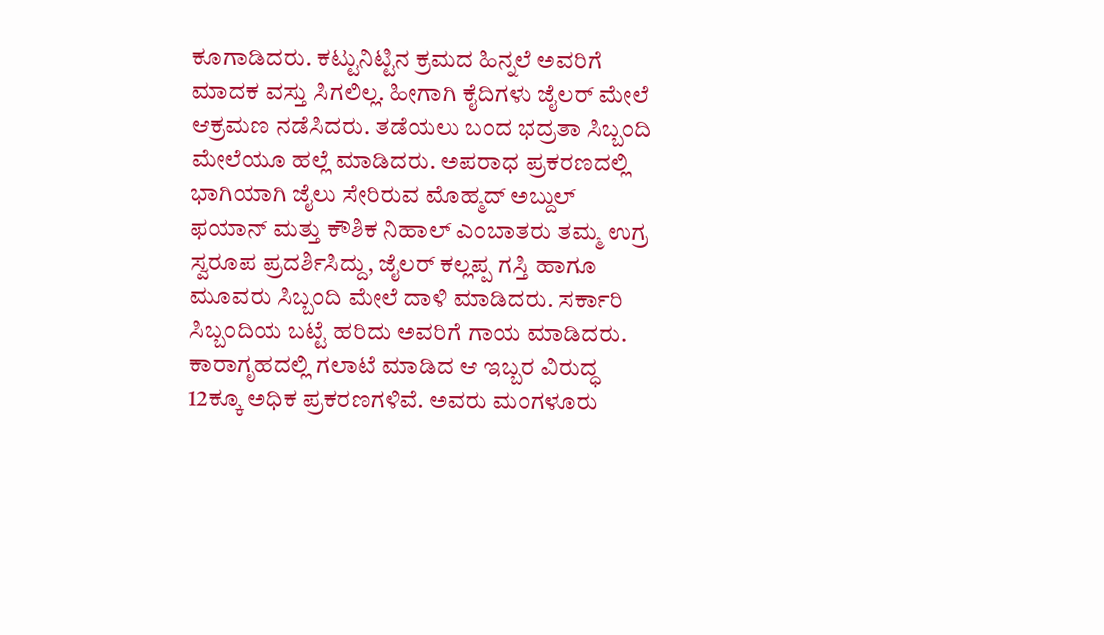ಕೂಗಾಡಿದರು. ಕಟ್ಟುನಿಟ್ಟಿನ ಕ್ರಮದ ಹಿನ್ನಲೆ ಅವರಿಗೆ ಮಾದಕ ವಸ್ತು ಸಿಗಲಿಲ್ಲ. ಹೀಗಾಗಿ ಕೈದಿಗಳು ಜೈಲರ್ ಮೇಲೆ ಆಕ್ರಮಣ ನಡೆಸಿದರು. ತಡೆಯಲು ಬಂದ ಭದ್ರತಾ ಸಿಬ್ಬಂದಿ ಮೇಲೆಯೂ ಹಲ್ಲೆ ಮಾಡಿದರು. ಅಪರಾಧ ಪ್ರಕರಣದಲ್ಲಿ ಭಾಗಿಯಾಗಿ ಜೈಲು ಸೇರಿರುವ ಮೊಹ್ಮದ್ ಅಬ್ದುಲ್ ಫಯಾನ್ ಮತ್ತು ಕೌಶಿಕ ನಿಹಾಲ್ ಎಂಬಾತರು ತಮ್ಮ ಉಗ್ರ ಸ್ವರೂಪ ಪ್ರದರ್ಶಿಸಿದ್ದು, ಜೈಲರ್ ಕಲ್ಲಪ್ಪ ಗಸ್ತಿ ಹಾಗೂ ಮೂವರು ಸಿಬ್ಬಂದಿ ಮೇಲೆ ದಾಳಿ ಮಾಡಿದರು. ಸರ್ಕಾರಿ ಸಿಬ್ಬಂದಿಯ ಬಟ್ಟೆ ಹರಿದು ಅವರಿಗೆ ಗಾಯ ಮಾಡಿದರು.
ಕಾರಾಗೃಹದಲ್ಲಿ ಗಲಾಟೆ ಮಾಡಿದ ಆ ಇಬ್ಬರ ವಿರುದ್ಧ 12ಕ್ಕೂ ಅಧಿಕ ಪ್ರಕರಣಗಳಿವೆ. ಅವರು ಮಂಗಳೂರು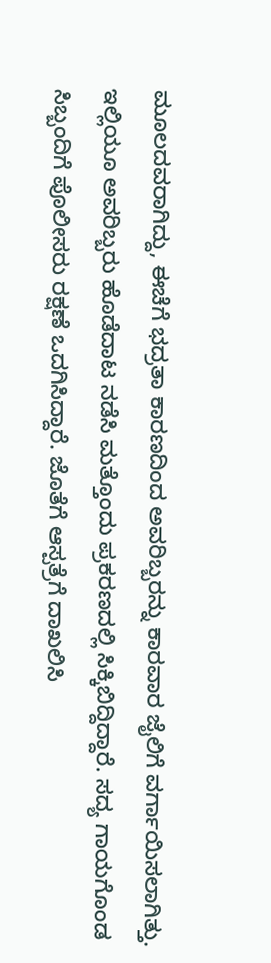ಮೂಲದವರಾಗಿದ್ದು, ಈಚೆಗೆ ಭದ್ರತಾ ಕಾರಣದಿಂದ ಅವರಿಬ್ಬರನ್ನು ಕಾರವಾರ ಜೈಲಿಗೆ ವರ್ಗಾಯಿಸಲಾಗಿತ್ತು. ಇಲ್ಲಿಯೂ ಅವರಿಬ್ಬರು ಹೊಡೆದಾಟ ನಡೆಸಿ ಮತ್ತೊಂದು ಪ್ರಕರಣದಲ್ಲಿ ಸಿಕ್ಕಿಬಿದ್ದಿದ್ದಾರೆ. ಸದ್ಯ ಗಾಯಗೊಂಡ ಸಿಬ್ಬಂದಿಗೆ ಪೊಲೀಸರು ರಕ್ಷಣೆ ಒದಗಿಸಿದ್ದಾರೆ. ಜೊತೆಗೆ ಆಸ್ಪತ್ರೆಗೆ ದಾಖಲಿಸಿ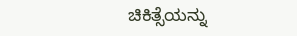ಚಿಕಿತ್ಸೆಯನ್ನು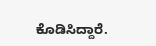ಕೊಡಿಸಿದ್ದಾರೆ.